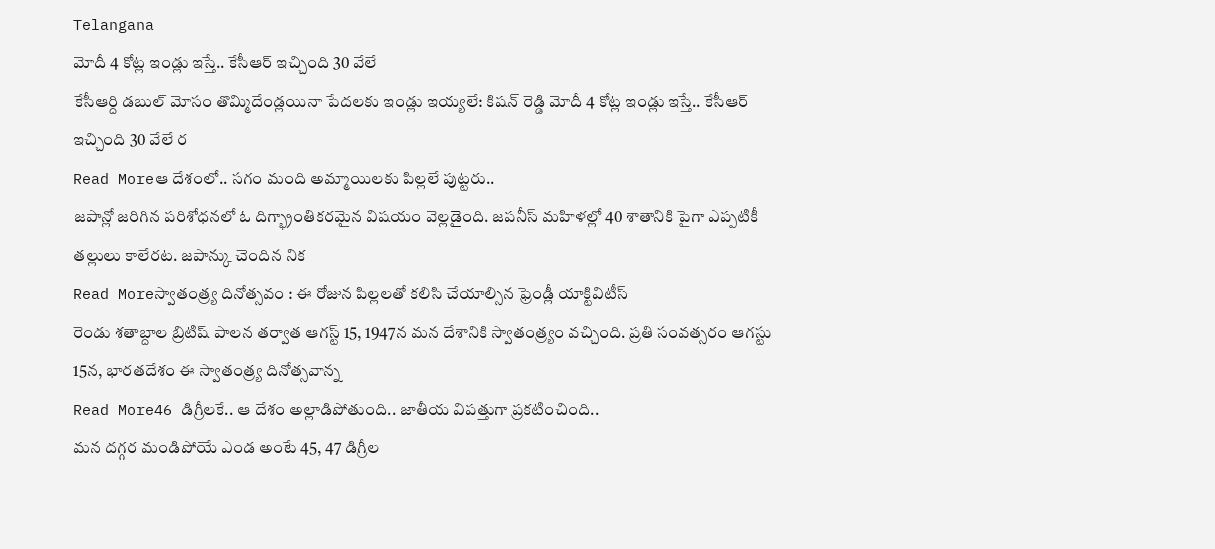Telangana
మోదీ 4 కోట్ల ఇండ్లు ఇస్తే.. కేసీఆర్ ఇచ్చింది 30 వేలే
కేసీఆర్ది డబుల్ మోసం తొమ్మిదేండ్లయినా పేదలకు ఇండ్లు ఇయ్యలే: కిషన్ రెడ్డి మోదీ 4 కోట్ల ఇండ్లు ఇస్తే.. కేసీఆర్ ఇచ్చింది 30 వేలే ర
Read Moreఆ దేశంలో.. సగం మంది అమ్మాయిలకు పిల్లలే పుట్టరు..
జపాన్లో జరిగిన పరిశోధనలో ఓ దిగ్భ్రాంతికరమైన విషయం వెల్లడైంది. జపనీస్ మహిళల్లో 40 శాతానికి పైగా ఎప్పటికీ తల్లులు కాలేరట. జపాన్కు చెందిన నిక
Read Moreస్వాతంత్ర్య దినోత్సవం : ఈ రోజున పిల్లలతో కలిసి చేయాల్సిన ఫ్రెండ్లీ యాక్టివిటీస్
రెండు శతాబ్దాల బ్రిటిష్ పాలన తర్వాత ఆగస్ట్ 15, 1947న మన దేశానికి స్వాతంత్ర్యం వచ్చింది. ప్రతి సంవత్సరం ఆగస్టు 15న, భారతదేశం ఈ స్వాతంత్ర్య దినోత్సవాన్న
Read More46 డిగ్రీలకే.. ఆ దేశం అల్లాడిపోతుంది.. జాతీయ విపత్తుగా ప్రకటించింది..
మన దగ్గర మండిపోయే ఎండ అంటే 45, 47 డిగ్రీల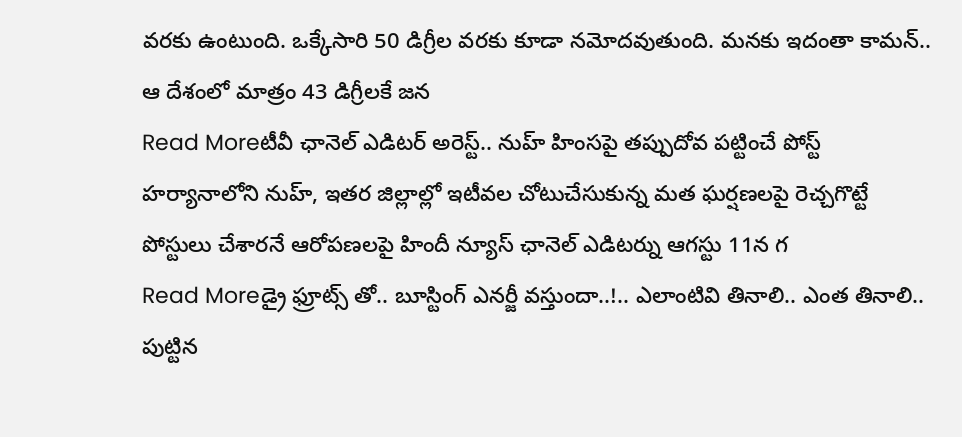వరకు ఉంటుంది. ఒక్కేసారి 50 డిగ్రీల వరకు కూడా నమోదవుతుంది. మనకు ఇదంతా కామన్.. ఆ దేశంలో మాత్రం 43 డిగ్రీలకే జన
Read Moreటీవీ ఛానెల్ ఎడిటర్ అరెస్ట్.. నుహ్ హింసపై తప్పుదోవ పట్టించే పోస్ట్
హర్యానాలోని నుహ్, ఇతర జిల్లాల్లో ఇటీవల చోటుచేసుకున్న మత ఘర్షణలపై రెచ్చగొట్టే పోస్టులు చేశారనే ఆరోపణలపై హిందీ న్యూస్ ఛానెల్ ఎడిటర్ను ఆగస్టు 11న గ
Read Moreడ్రై ఫ్రూట్స్ తో.. బూస్టింగ్ ఎనర్జీ వస్తుందా..!.. ఎలాంటివి తినాలి.. ఎంత తినాలి..
పుట్టిన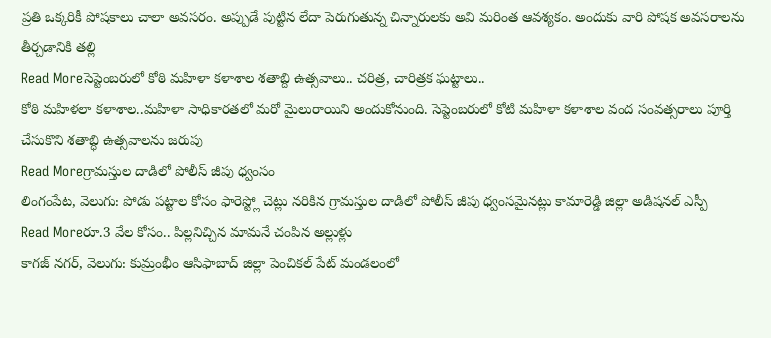ప్రతి ఒక్కరికీ పోషకాలు చాలా అవసరం. అప్పుడే పుట్టిన లేదా పెరుగుతున్న చిన్నారులకు అవి మరింత ఆవశ్యకం. అందుకు వారి పోషక అవసరాలను తీర్చడానికి తల్లి
Read Moreసెప్టెంబరులో కోఠి మహిళా కళాశాల శతాబ్ది ఉత్సవాలు.. చరిత్ర, చారిత్రక ఘట్టాలు..
కోఠి మహిళలా కళాశాల..మహిళా సాధికారతలో మరో మైలురాయిని అందుకోనుంది. సెప్టెంబరులో కోటి మహిళా కళాశాల వంద సంవత్సరాలు పూర్తి చేసుకొని శతాబ్ధి ఉత్సవాలను జరుపు
Read Moreగ్రామస్తుల దాడిలో పోలీస్ జీపు ధ్వంసం
లింగంపేట, వెలుగు: పోడు పట్టాల కోసం ఫారెస్ట్లో చెట్లు నరికిన గ్రామస్తుల దాడిలో పోలీస్ జీపు ధ్వంసమైనట్లు కామారెడ్డి జిల్లా అడిషనల్ ఎస్పీ
Read Moreరూ.3 వేల కోసం.. పిల్లనిచ్చిన మామనే చంపిన అల్లుళ్లు
కాగజ్ నగర్, వెలుగు: కుమ్రంభీం ఆసిఫాబాద్ జిల్లా పెంచికల్ పేట్ మండలంలో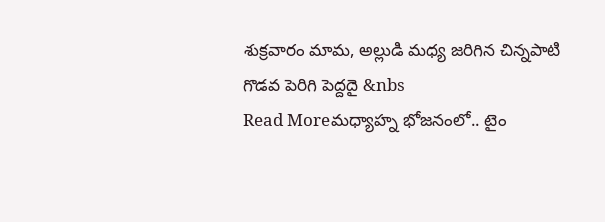శుక్రవారం మామ, అల్లుడి మధ్య జరిగిన చిన్నపాటి గొడవ పెరిగి పెద్దదై &nbs
Read Moreమధ్యాహ్న భోజనంలో.. టైం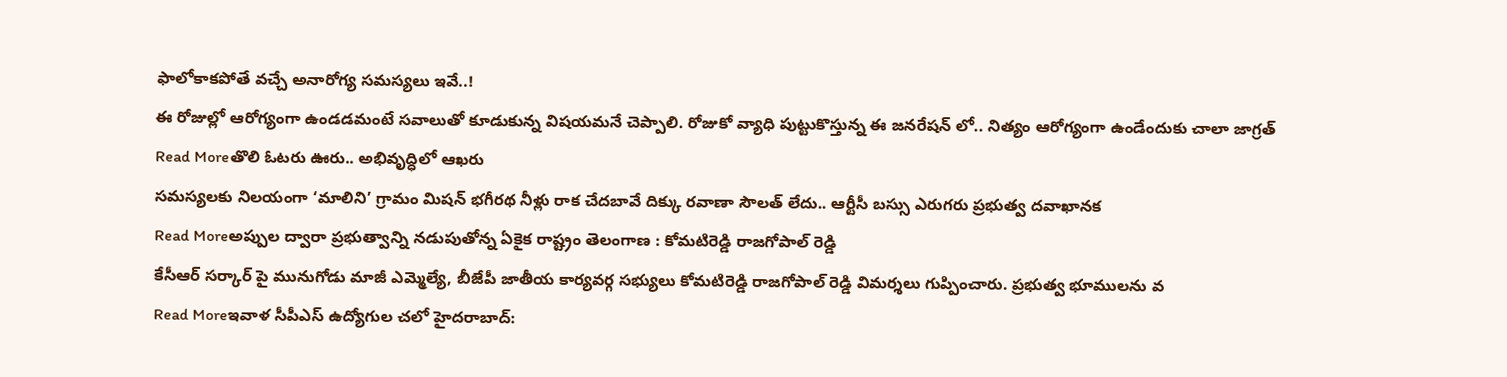ఫాలోకాకపోతే వచ్చే అనారోగ్య సమస్యలు ఇవే..!
ఈ రోజుల్లో ఆరోగ్యంగా ఉండడమంటే సవాలుతో కూడుకున్న విషయమనే చెప్పాలి. రోజుకో వ్యాధి పుట్టుకొస్తున్న ఈ జనరేషన్ లో.. నిత్యం ఆరోగ్యంగా ఉండేందుకు చాలా జాగ్రత్
Read Moreతొలి ఓటరు ఊరు.. అభివృద్ధిలో ఆఖరు
సమస్యలకు నిలయంగా ‘మాలిని’ గ్రామం మిషన్ భగీరథ నీళ్లు రాక చేదబావే దిక్కు రవాణా సౌలత్ లేదు.. ఆర్టీసీ బస్సు ఎరుగరు ప్రభుత్వ దవాఖానక
Read Moreఅప్పుల ద్వారా ప్రభుత్వాన్ని నడుపుతోన్న ఏకైక రాష్ట్రం తెలంగాణ : కోమటిరెడ్డి రాజగోపాల్ రెడ్డి
కేసీఆర్ సర్కార్ పై మునుగోడు మాజీ ఎమ్మెల్యే, బీజేపీ జాతీయ కార్యవర్గ సభ్యులు కోమటిరెడ్డి రాజగోపాల్ రెడ్డి విమర్శలు గుప్పించారు. ప్రభుత్వ భూములను వ
Read Moreఇవాళ సీపీఎస్ ఉద్యోగుల చలో హైదరాబాద్: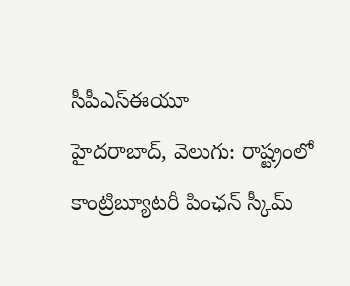సీపీఎస్ఈయూ
హైదరాబాద్, వెలుగు: రాష్ట్రంలో కాంట్రిబ్యూటరీ పింఛన్ స్కీమ్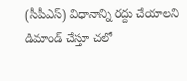(సీపీఎస్) విధానాన్ని రద్దు చేయాలని డిమాండ్ చేస్తూ చలో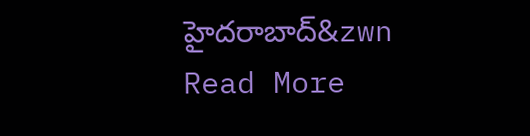హైదరాబాద్&zwn
Read More